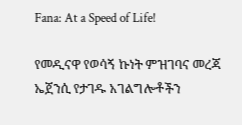Fana: At a Speed of Life!

የመዲናዋ የወሳኝ ኩነት ምዝገባና መረጃ ኤጀንሲ የታገዱ አገልግሎቶችን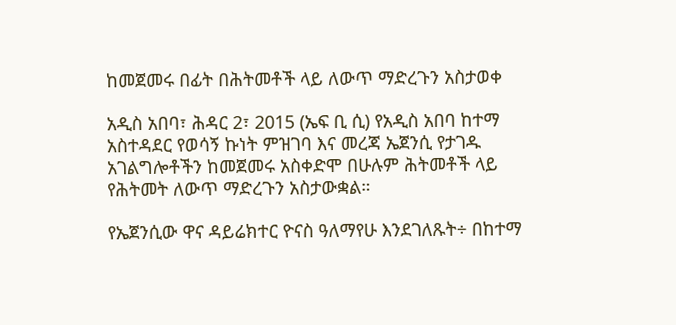ከመጀመሩ በፊት በሕትመቶች ላይ ለውጥ ማድረጉን አስታወቀ

አዲስ አበባ፣ ሕዳር 2፣ 2015 (ኤፍ ቢ ሲ) የአዲስ አበባ ከተማ አስተዳደር የወሳኝ ኩነት ምዝገባ እና መረጃ ኤጀንሲ የታገዱ አገልግሎቶችን ከመጀመሩ አስቀድሞ በሁሉም ሕትመቶች ላይ የሕትመት ለውጥ ማድረጉን አስታውቋል።

የኤጀንሲው ዋና ዳይሬክተር ዮናስ ዓለማየሁ እንደገለጹት÷ በከተማ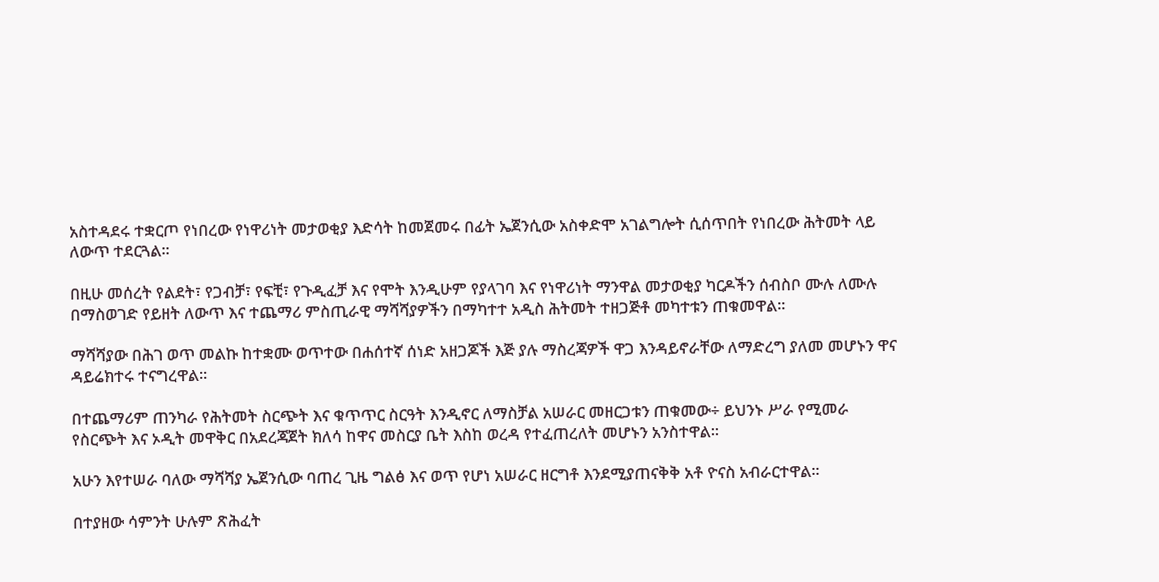አስተዳደሩ ተቋርጦ የነበረው የነዋሪነት መታወቂያ እድሳት ከመጀመሩ በፊት ኤጀንሲው አስቀድሞ አገልግሎት ሲሰጥበት የነበረው ሕትመት ላይ ለውጥ ተደርጓል፡፡

በዚሁ መሰረት የልደት፣ የጋብቻ፣ የፍቺ፣ የጉዲፈቻ እና የሞት እንዲሁም የያላገባ እና የነዋሪነት ማንዋል መታወቂያ ካርዶችን ሰብስቦ ሙሉ ለሙሉ በማስወገድ የይዘት ለውጥ እና ተጨማሪ ምስጢራዊ ማሻሻያዎችን በማካተተ አዲስ ሕትመት ተዘጋጅቶ መካተቱን ጠቁመዋል፡፡

ማሻሻያው በሕገ ወጥ መልኩ ከተቋሙ ወጥተው በሐሰተኛ ሰነድ አዘጋጆች እጅ ያሉ ማስረጃዎች ዋጋ እንዳይኖራቸው ለማድረግ ያለመ መሆኑን ዋና ዳይሬክተሩ ተናግረዋል፡፡

በተጨማሪም ጠንካራ የሕትመት ስርጭት እና ቁጥጥር ስርዓት እንዲኖር ለማስቻል አሠራር መዘርጋቱን ጠቁመው÷ ይህንኑ ሥራ የሚመራ የስርጭት እና ኦዲት መዋቅር በአደረጃጀት ክለሳ ከዋና መስርያ ቤት እስከ ወረዳ የተፈጠረለት መሆኑን አንስተዋል።

አሁን እየተሠራ ባለው ማሻሻያ ኤጀንሲው ባጠረ ጊዜ ግልፅ እና ወጥ የሆነ አሠራር ዘርግቶ እንደሚያጠናቅቅ አቶ ዮናስ አብራርተዋል።

በተያዘው ሳምንት ሁሉም ጽሕፈት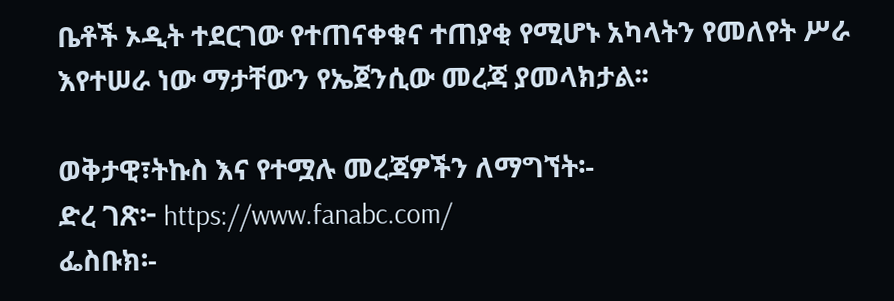ቤቶች ኦዲት ተደርገው የተጠናቀቁና ተጠያቂ የሚሆኑ አካላትን የመለየት ሥራ እየተሠራ ነው ማታቸውን የኤጀንሲው መረጃ ያመላክታል፡፡

ወቅታዊ፣ትኩስ እና የተሟሉ መረጃዎችን ለማግኘት፡-
ድረ ገጽ፦ https://www.fanabc.com/
ፌስቡክ፡-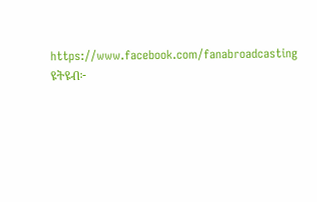https://www.facebook.com/fanabroadcasting
ዩትዩብ፦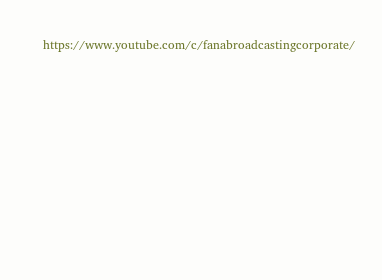https://www.youtube.com/c/fanabroadcastingcorporate/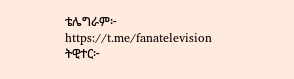ቴሌግራም፦ https://t.me/fanatelevision
ትዊተር፦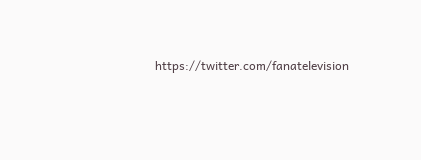https://twitter.com/fanatelevision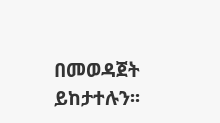በመወዳጀት ይከታተሉን፡፡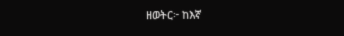ዘወትር፦ ከእኛ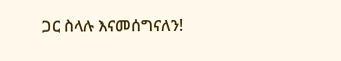ጋር ስላሉ እናመሰግናለን!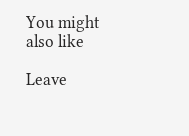You might also like

Leave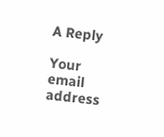A Reply

Your email address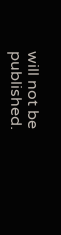will not be published.